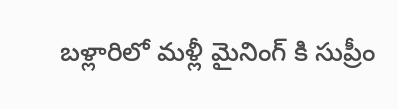బళ్లారిలో మళ్లీ మైనింగ్ కి సుప్రీం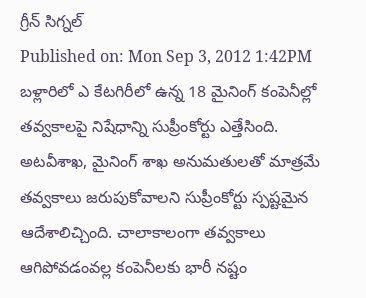గ్రీన్ సిగ్నల్
Published on: Mon Sep 3, 2012 1:42PM
బళ్లారిలో ఎ కేటగిరీలో ఉన్న 18 మైనింగ్ కంపెనీల్లో తవ్వకాలపై నిషేధాన్ని సుప్రీంకోర్టు ఎత్తేసింది. అటవీశాఖ, మైనింగ్ శాఖ అనుమతులతో మాత్రమే తవ్వకాలు జరుపుకోవాలని సుప్రీంకోర్టు స్పష్టమైన ఆదేశాలిచ్చింది. చాలాకాలంగా తవ్వకాలు ఆగిపోవడంవల్ల కంపెనీలకు భారీ నష్టం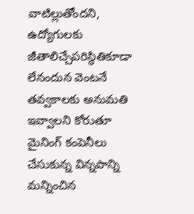వాటిల్లుతోందని, ఉద్యోగులకు జీతాలిచ్చేపరిస్థితికూడా లేనందున వెంటనే తవ్వకాలకు అనుమతి ఇవ్వాలని కోరుతూ మైనింగ్ కంపెనీలు చేసుకున్న విన్నపాన్ని మన్నించిన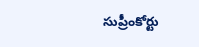సుప్రీంకోర్టు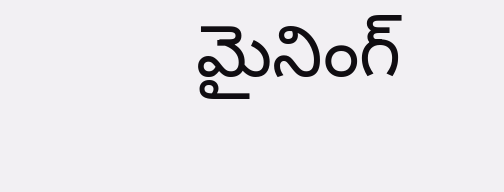మైనింగ్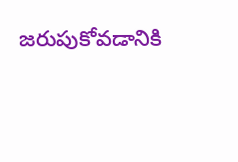జరుపుకోవడానికి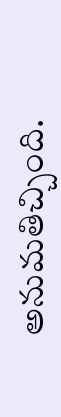అనుమతిచ్చింది.